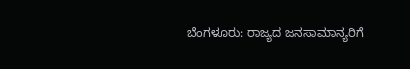ಬೆಂಗಳೂರು: ರಾಜ್ಯದ ಜನಸಾಮಾನ್ಯರಿಗೆ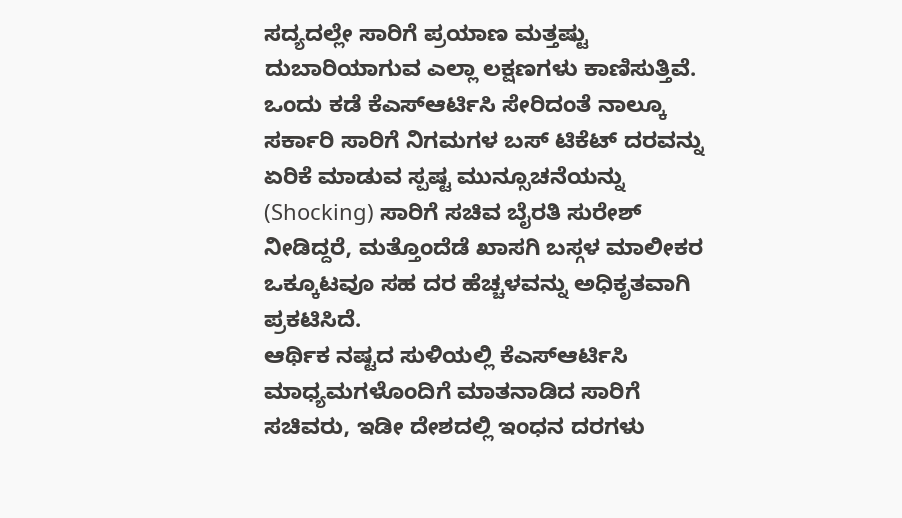ಸದ್ಯದಲ್ಲೇ ಸಾರಿಗೆ ಪ್ರಯಾಣ ಮತ್ತಷ್ಟು ದುಬಾರಿಯಾಗುವ ಎಲ್ಲಾ ಲಕ್ಷಣಗಳು ಕಾಣಿಸುತ್ತಿವೆ. ಒಂದು ಕಡೆ ಕೆಎಸ್ಆರ್ಟಿಸಿ ಸೇರಿದಂತೆ ನಾಲ್ಕೂ ಸರ್ಕಾರಿ ಸಾರಿಗೆ ನಿಗಮಗಳ ಬಸ್ ಟಿಕೆಟ್ ದರವನ್ನು ಏರಿಕೆ ಮಾಡುವ ಸ್ಪಷ್ಟ ಮುನ್ಸೂಚನೆಯನ್ನು (Shocking) ಸಾರಿಗೆ ಸಚಿವ ಬೈರತಿ ಸುರೇಶ್ ನೀಡಿದ್ದರೆ, ಮತ್ತೊಂದೆಡೆ ಖಾಸಗಿ ಬಸ್ಗಳ ಮಾಲೀಕರ ಒಕ್ಕೂಟವೂ ಸಹ ದರ ಹೆಚ್ಚಳವನ್ನು ಅಧಿಕೃತವಾಗಿ ಪ್ರಕಟಿಸಿದೆ.
ಆರ್ಥಿಕ ನಷ್ಟದ ಸುಳಿಯಲ್ಲಿ ಕೆಎಸ್ಆರ್ಟಿಸಿ
ಮಾಧ್ಯಮಗಳೊಂದಿಗೆ ಮಾತನಾಡಿದ ಸಾರಿಗೆ ಸಚಿವರು, ಇಡೀ ದೇಶದಲ್ಲಿ ಇಂಧನ ದರಗಳು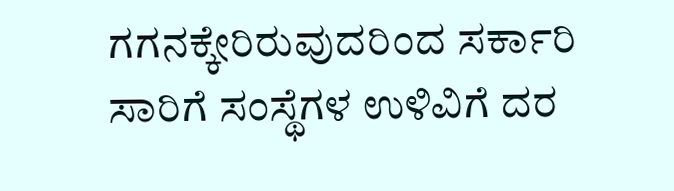ಗಗನಕ್ಕೇರಿರುವುದರಿಂದ ಸರ್ಕಾರಿ ಸಾರಿಗೆ ಸಂಸ್ಥೆಗಳ ಉಳಿವಿಗೆ ದರ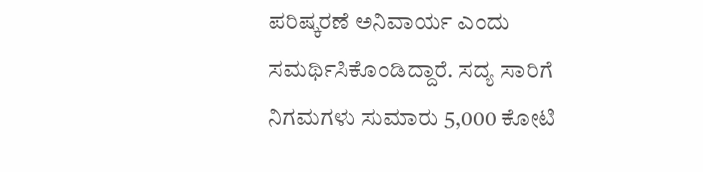ಪರಿಷ್ಕರಣೆ ಅನಿವಾರ್ಯ ಎಂದು ಸಮರ್ಥಿಸಿಕೊಂಡಿದ್ದಾರೆ. ಸದ್ಯ ಸಾರಿಗೆ ನಿಗಮಗಳು ಸುಮಾರು 5,000 ಕೋಟಿ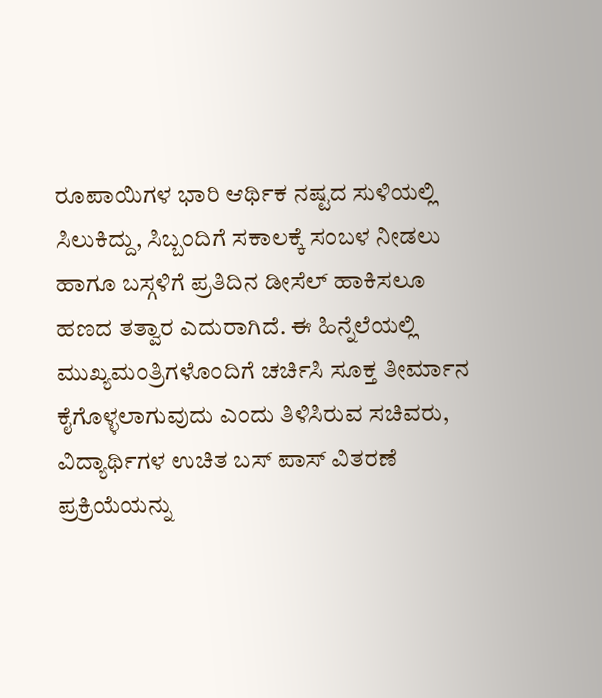ರೂಪಾಯಿಗಳ ಭಾರಿ ಆರ್ಥಿಕ ನಷ್ಟದ ಸುಳಿಯಲ್ಲಿ ಸಿಲುಕಿದ್ದು, ಸಿಬ್ಬಂದಿಗೆ ಸಕಾಲಕ್ಕೆ ಸಂಬಳ ನೀಡಲು ಹಾಗೂ ಬಸ್ಗಳಿಗೆ ಪ್ರತಿದಿನ ಡೀಸೆಲ್ ಹಾಕಿಸಲೂ ಹಣದ ತತ್ವಾರ ಎದುರಾಗಿದೆ. ಈ ಹಿನ್ನೆಲೆಯಲ್ಲಿ ಮುಖ್ಯಮಂತ್ರಿಗಳೊಂದಿಗೆ ಚರ್ಚಿಸಿ ಸೂಕ್ತ ತೀರ್ಮಾನ ಕೈಗೊಳ್ಳಲಾಗುವುದು ಎಂದು ತಿಳಿಸಿರುವ ಸಚಿವರು, ವಿದ್ಯಾರ್ಥಿಗಳ ಉಚಿತ ಬಸ್ ಪಾಸ್ ವಿತರಣೆ ಪ್ರಕ್ರಿಯೆಯನ್ನು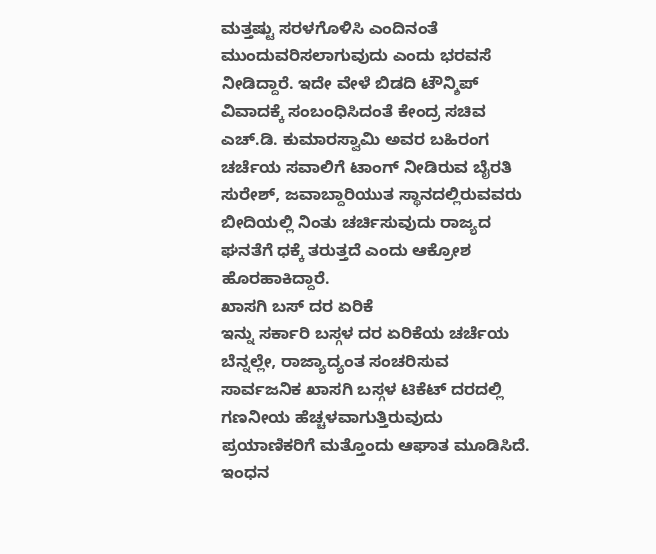ಮತ್ತಷ್ಟು ಸರಳಗೊಳಿಸಿ ಎಂದಿನಂತೆ ಮುಂದುವರಿಸಲಾಗುವುದು ಎಂದು ಭರವಸೆ ನೀಡಿದ್ದಾರೆ. ಇದೇ ವೇಳೆ ಬಿಡದಿ ಟೌನ್ಶಿಪ್ ವಿವಾದಕ್ಕೆ ಸಂಬಂಧಿಸಿದಂತೆ ಕೇಂದ್ರ ಸಚಿವ ಎಚ್.ಡಿ. ಕುಮಾರಸ್ವಾಮಿ ಅವರ ಬಹಿರಂಗ ಚರ್ಚೆಯ ಸವಾಲಿಗೆ ಟಾಂಗ್ ನೀಡಿರುವ ಬೈರತಿ ಸುರೇಶ್, ಜವಾಬ್ದಾರಿಯುತ ಸ್ಥಾನದಲ್ಲಿರುವವರು ಬೀದಿಯಲ್ಲಿ ನಿಂತು ಚರ್ಚಿಸುವುದು ರಾಜ್ಯದ ಘನತೆಗೆ ಧಕ್ಕೆ ತರುತ್ತದೆ ಎಂದು ಆಕ್ರೋಶ ಹೊರಹಾಕಿದ್ದಾರೆ.
ಖಾಸಗಿ ಬಸ್ ದರ ಏರಿಕೆ
ಇನ್ನು ಸರ್ಕಾರಿ ಬಸ್ಗಳ ದರ ಏರಿಕೆಯ ಚರ್ಚೆಯ ಬೆನ್ನಲ್ಲೇ, ರಾಜ್ಯಾದ್ಯಂತ ಸಂಚರಿಸುವ ಸಾರ್ವಜನಿಕ ಖಾಸಗಿ ಬಸ್ಗಳ ಟಿಕೆಟ್ ದರದಲ್ಲಿ ಗಣನೀಯ ಹೆಚ್ಚಳವಾಗುತ್ತಿರುವುದು ಪ್ರಯಾಣಿಕರಿಗೆ ಮತ್ತೊಂದು ಆಘಾತ ಮೂಡಿಸಿದೆ. ಇಂಧನ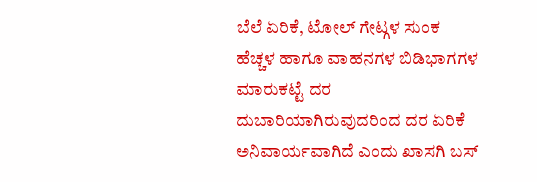ಬೆಲೆ ಏರಿಕೆ, ಟೋಲ್ ಗೇಟ್ಗಳ ಸುಂಕ ಹೆಚ್ಚಳ ಹಾಗೂ ವಾಹನಗಳ ಬಿಡಿಭಾಗಗಳ ಮಾರುಕಟ್ಟೆ ದರ ದುಬಾರಿಯಾಗಿರುವುದರಿಂದ ದರ ಏರಿಕೆ ಅನಿವಾರ್ಯವಾಗಿದೆ ಎಂದು ಖಾಸಗಿ ಬಸ್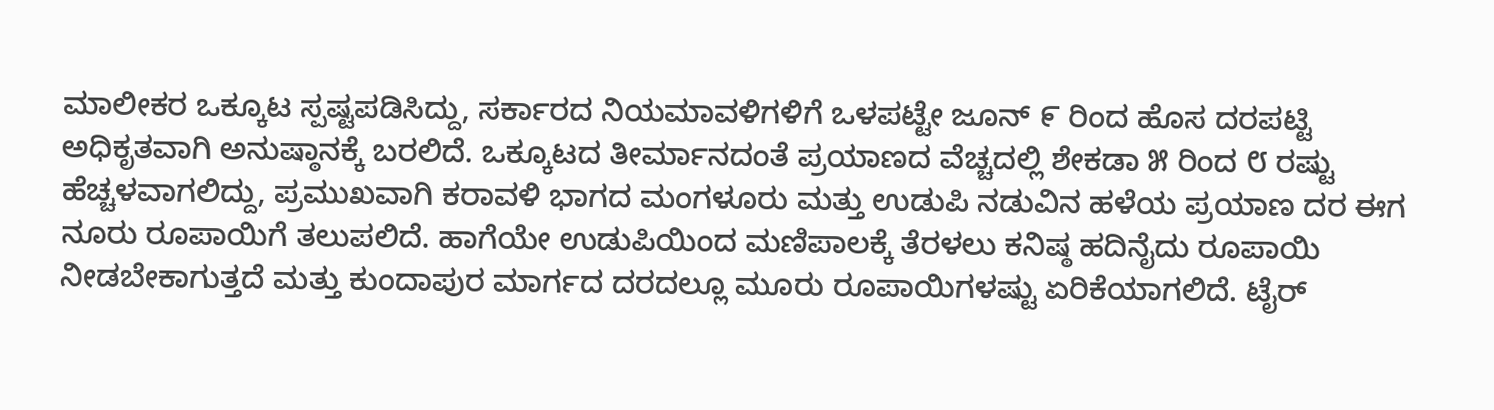ಮಾಲೀಕರ ಒಕ್ಕೂಟ ಸ್ಪಷ್ಟಪಡಿಸಿದ್ದು, ಸರ್ಕಾರದ ನಿಯಮಾವಳಿಗಳಿಗೆ ಒಳಪಟ್ಟೇ ಜೂನ್ ೯ ರಿಂದ ಹೊಸ ದರಪಟ್ಟಿ ಅಧಿಕೃತವಾಗಿ ಅನುಷ್ಠಾನಕ್ಕೆ ಬರಲಿದೆ. ಒಕ್ಕೂಟದ ತೀರ್ಮಾನದಂತೆ ಪ್ರಯಾಣದ ವೆಚ್ಚದಲ್ಲಿ ಶೇಕಡಾ ೫ ರಿಂದ ೮ ರಷ್ಟು ಹೆಚ್ಚಳವಾಗಲಿದ್ದು, ಪ್ರಮುಖವಾಗಿ ಕರಾವಳಿ ಭಾಗದ ಮಂಗಳೂರು ಮತ್ತು ಉಡುಪಿ ನಡುವಿನ ಹಳೆಯ ಪ್ರಯಾಣ ದರ ಈಗ ನೂರು ರೂಪಾಯಿಗೆ ತಲುಪಲಿದೆ. ಹಾಗೆಯೇ ಉಡುಪಿಯಿಂದ ಮಣಿಪಾಲಕ್ಕೆ ತೆರಳಲು ಕನಿಷ್ಠ ಹದಿನೈದು ರೂಪಾಯಿ ನೀಡಬೇಕಾಗುತ್ತದೆ ಮತ್ತು ಕುಂದಾಪುರ ಮಾರ್ಗದ ದರದಲ್ಲೂ ಮೂರು ರೂಪಾಯಿಗಳಷ್ಟು ಏರಿಕೆಯಾಗಲಿದೆ. ಟೈರ್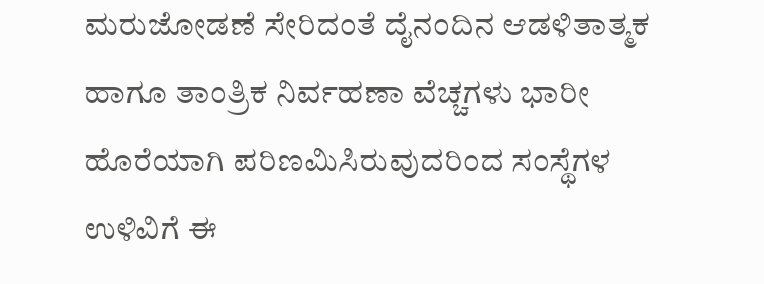ಮರುಜೋಡಣೆ ಸೇರಿದಂತೆ ದೈನಂದಿನ ಆಡಳಿತಾತ್ಮಕ ಹಾಗೂ ತಾಂತ್ರಿಕ ನಿರ್ವಹಣಾ ವೆಚ್ಚಗಳು ಭಾರೀ ಹೊರೆಯಾಗಿ ಪರಿಣಮಿಸಿರುವುದರಿಂದ ಸಂಸ್ಥೆಗಳ ಉಳಿವಿಗೆ ಈ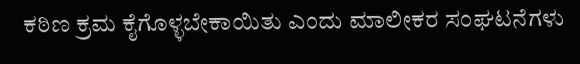ಕಠಿಣ ಕ್ರಮ ಕೈಗೊಳ್ಳಬೇಕಾಯಿತು ಎಂದು ಮಾಲೀಕರ ಸಂಘಟನೆಗಳು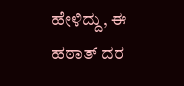ಹೇಳಿದ್ದು, ಈ ಹಠಾತ್ ದರ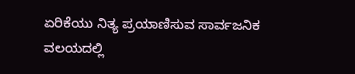ಏರಿಕೆಯು ನಿತ್ಯ ಪ್ರಯಾಣಿಸುವ ಸಾರ್ವಜನಿಕ ವಲಯದಲ್ಲಿ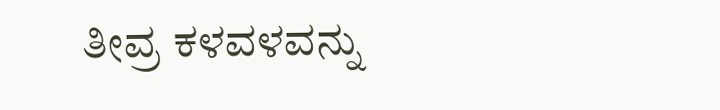ತೀವ್ರ ಕಳವಳವನ್ನು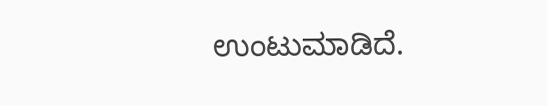ಉಂಟುಮಾಡಿದೆ.